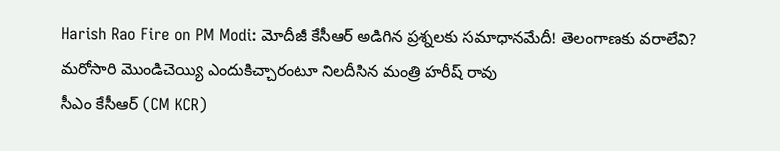Harish Rao Fire on PM Modi: మోదీజీ కేసీఆర్ అడిగిన ప్రశ్నలకు సమాధానమేదీ! తెలంగాణకు వరాలేవి? మరోసారి మొండిచెయ్యి ఎందుకిచ్చారంటూ నిలదీసిన మంత్రి హరీష్ రావు
సీఎం కేసీఆర్ (CM KCR)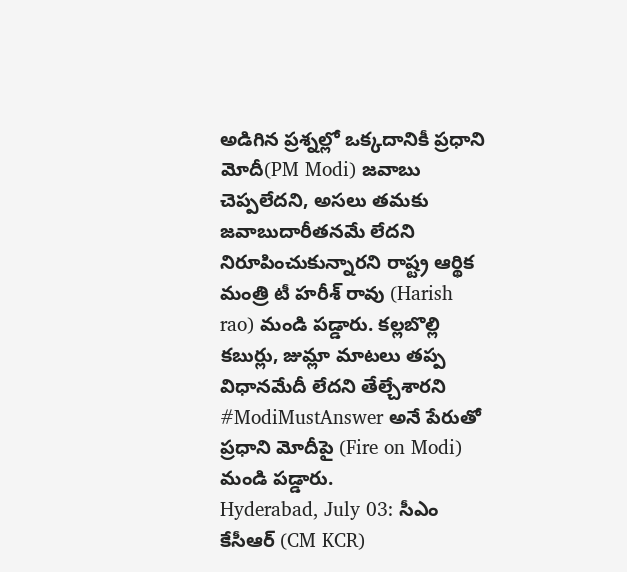అడిగిన ప్రశ్నల్లో ఒక్కదానికీ ప్రధాని మోదీ(PM Modi) జవాబు చెప్పలేదని, అసలు తమకు జవాబుదారీతనమే లేదని నిరూపించుకున్నారని రాష్ట్ర ఆర్థిక మంత్రి టీ హరీశ్ రావు (Harish rao) మండి పడ్డారు. కల్లబొల్లి కబుర్లు, జుమ్లా మాటలు తప్ప విధానమేదీ లేదని తేల్చేశారని #ModiMustAnswer అనే పేరుతో ప్రధాని మోదీపై (Fire on Modi) మండి పడ్డారు.
Hyderabad, July 03: సీఎం కేసీఆర్ (CM KCR)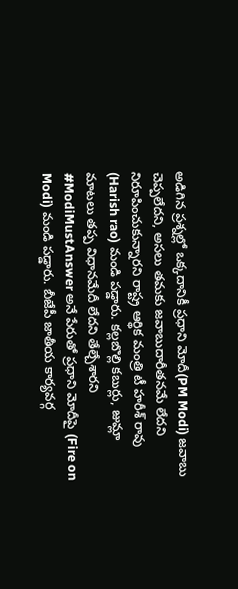అడిగిన ప్రశ్నల్లో ఒక్కదానికీ ప్రధాని మోదీ(PM Modi) జవాబు చెప్పలేదని, అసలు తమకు జవాబుదారీతనమే లేదని నిరూపించుకున్నారని రాష్ట్ర ఆర్థిక మంత్రి టీ హరీశ్ రావు (Harish rao) మండి పడ్డారు. కల్లబొల్లి కబుర్లు, జుమ్లా మాటలు తప్ప విధానమేదీ లేదని తేల్చేశారని #ModiMustAnswer అనే పేరుతో ప్రధాని మోదీపై (Fire on Modi) మండి పడ్డారు. బీజేపీ జాతీయ కార్యవర్గ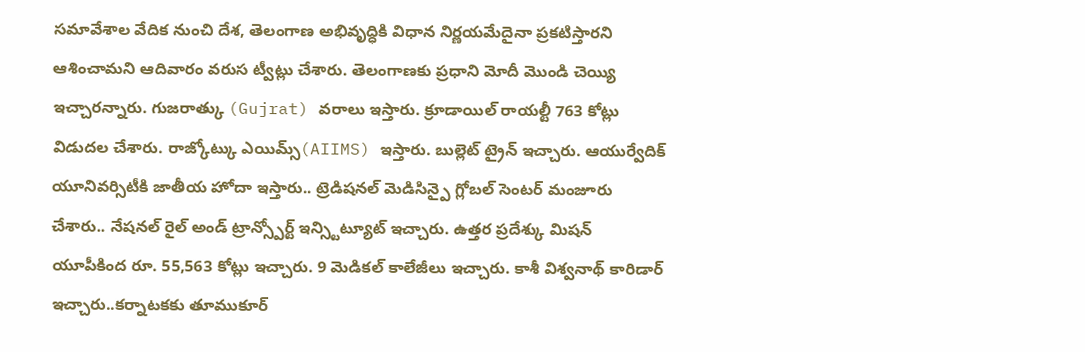సమావేశాల వేదిక నుంచి దేశ, తెలంగాణ అభివృద్ధికి విధాన నిర్ణయమేదైనా ప్రకటిస్తారని ఆశించామని ఆదివారం వరుస ట్వీట్లు చేశారు. తెలంగాణకు ప్రధాని మోదీ మొండి చెయ్యి ఇచ్చారన్నారు. గుజరాత్కు (Gujrat) వరాలు ఇస్తారు. క్రూడాయిల్ రాయల్టీ 763 కోట్లు విడుదల చేశారు. రాజ్కోట్కు ఎయిమ్స్(AIIMS) ఇస్తారు. బుల్లెట్ ట్రైన్ ఇచ్చారు. ఆయుర్వేదిక్ యూనివర్సిటీకి జాతీయ హోదా ఇస్తారు.. ట్రెడిషనల్ మెడిసిన్పై గ్లోబల్ సెంటర్ మంజూరు చేశారు.. నేషనల్ రైల్ అండ్ ట్రాన్స్పోర్ట్ ఇన్స్టిట్యూట్ ఇచ్చారు. ఉత్తర ప్రదేశ్కు మిషన్ యూపీకింద రూ. 55,563 కోట్లు ఇచ్చారు. 9 మెడికల్ కాలేజీలు ఇచ్చారు. కాశీ విశ్వనాథ్ కారిడార్ ఇచ్చారు..కర్నాటకకు తూముకూర్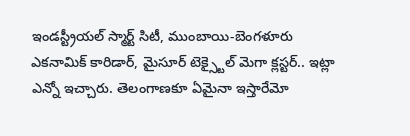ఇండస్ట్రీయల్ స్మార్ట్ సిటీ, ముంబాయి-బెంగళూరు ఎకనామిక్ కారిడార్, మైసూర్ టెక్స్టైల్ మెగా క్లస్టర్.. ఇట్లా ఎన్నో ఇచ్చారు. తెలంగాణకూ ఏమైనా ఇస్తారేమో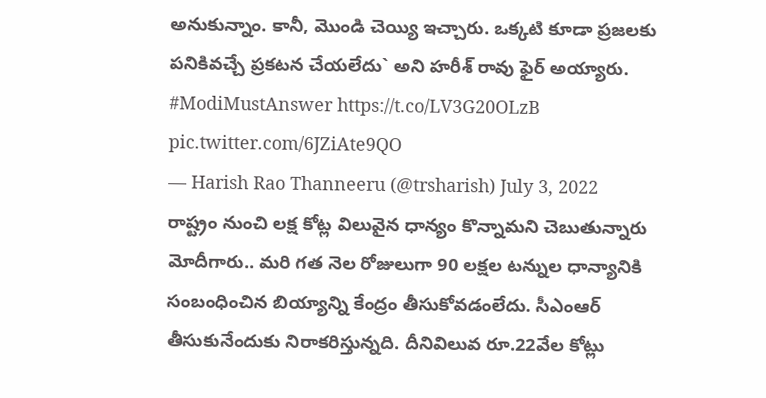అనుకున్నాం. కానీ, మొండి చెయ్యి ఇచ్చారు. ఒక్కటి కూడా ప్రజలకు పనికివచ్చే ప్రకటన చేయలేదు` అని హరీశ్ రావు ఫైర్ అయ్యారు.
#ModiMustAnswer https://t.co/LV3G20OLzB pic.twitter.com/6JZiAte9QO
— Harish Rao Thanneeru (@trsharish) July 3, 2022
రాష్ట్రం నుంచి లక్ష కోట్ల విలువైన ధాన్యం కొన్నామని చెబుతున్నారు మోదీగారు.. మరి గత నెల రోజులుగా 90 లక్షల టన్నుల ధాన్యానికి సంబంధించిన బియ్యాన్ని కేంద్రం తీసుకోవడంలేదు. సీఎంఆర్ తీసుకునేందుకు నిరాకరిస్తున్నది. దీనివిలువ రూ.22వేల కోట్లు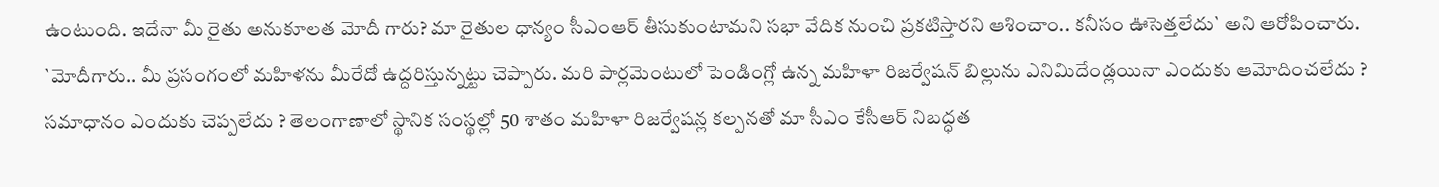ఉంటుంది. ఇదేనా మీ రైతు అనుకూలత మోదీ గారు? మా రైతుల ధాన్యం సీఎంఆర్ తీసుకుంటామని సభా వేదిక నుంచి ప్రకటిస్తారని ఆశించాం.. కనీసం ఊసెత్తలేదు` అని ఆరోపించారు.
`మోదీగారు.. మీ ప్రసంగంలో మహిళను మీరేదో ఉద్దరిస్తున్నట్టు చెప్పారు. మరి పార్లమెంటులో పెండింగ్లో ఉన్న మహిళా రిజర్వేషన్ బిల్లును ఎనిమిదేండ్లయినా ఎందుకు ఆమోదించలేదు ? సమాధానం ఎందుకు చెప్పలేదు ? తెలంగాణాలో స్థానిక సంస్థల్లో 50 శాతం మహిళా రిజర్వేషన్ల కల్పనతో మా సీఎం కేసీఆర్ నిబద్ధత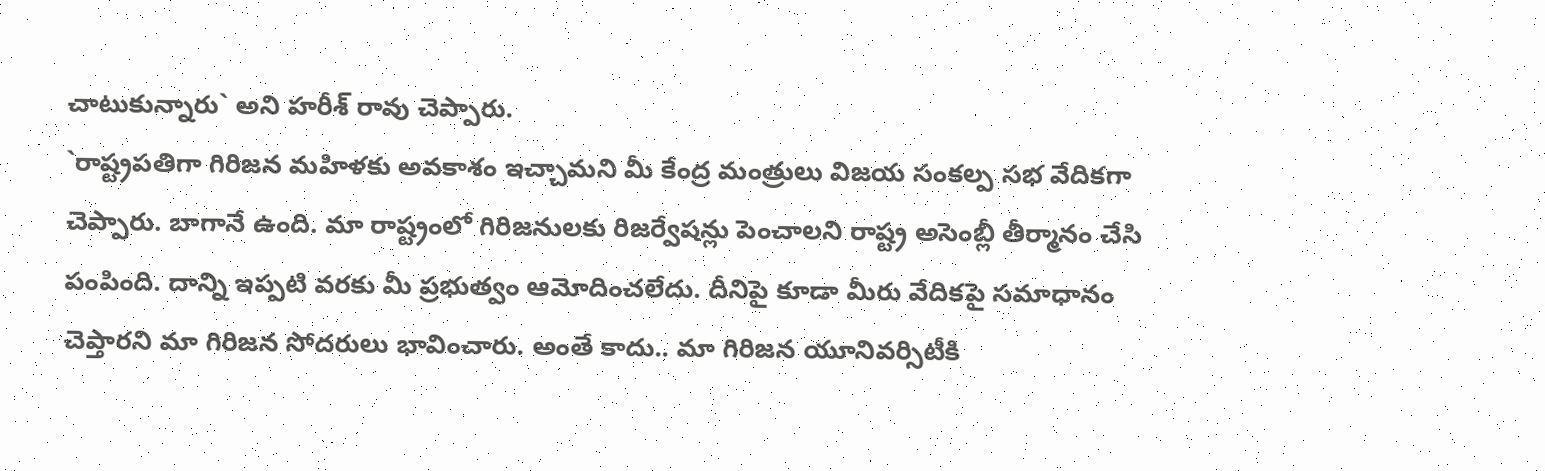చాటుకున్నారు` అని హరీశ్ రావు చెప్పారు.
`రాష్ట్రపతిగా గిరిజన మహిళకు అవకాశం ఇచ్చామని మీ కేంద్ర మంత్రులు విజయ సంకల్ప సభ వేదికగా చెప్పారు. బాగానే ఉంది. మా రాష్ట్రంలో గిరిజనులకు రిజర్వేషన్లు పెంచాలని రాష్ట్ర అసెంబ్లీ తీర్మానం చేసి పంపింది. దాన్ని ఇప్పటి వరకు మీ ప్రభుత్వం ఆమోదించలేదు. దీనిపై కూడా మీరు వేదికపై సమాధానం చెప్తారని మా గిరిజన సోదరులు భావించారు. అంతే కాదు.. మా గిరిజన యూనివర్సిటీకి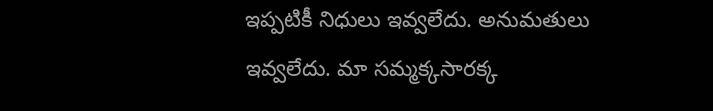ఇప్పటికీ నిధులు ఇవ్వలేదు. అనుమతులు ఇవ్వలేదు. మా సమ్మక్కసారక్క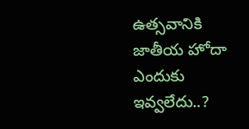ఉత్సవానికి జాతీయ హోదా ఎందుకు ఇవ్వలేదు..?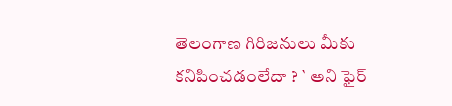తెలంగాణ గిరిజనులు మీకు కనిపించడంలేదా ? ` అని ఫైర్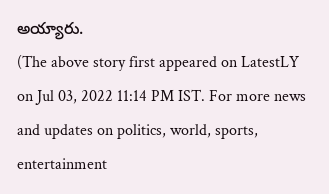అయ్యారు.
(The above story first appeared on LatestLY on Jul 03, 2022 11:14 PM IST. For more news and updates on politics, world, sports, entertainment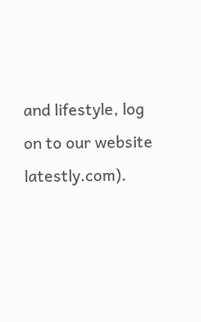and lifestyle, log on to our website latestly.com).